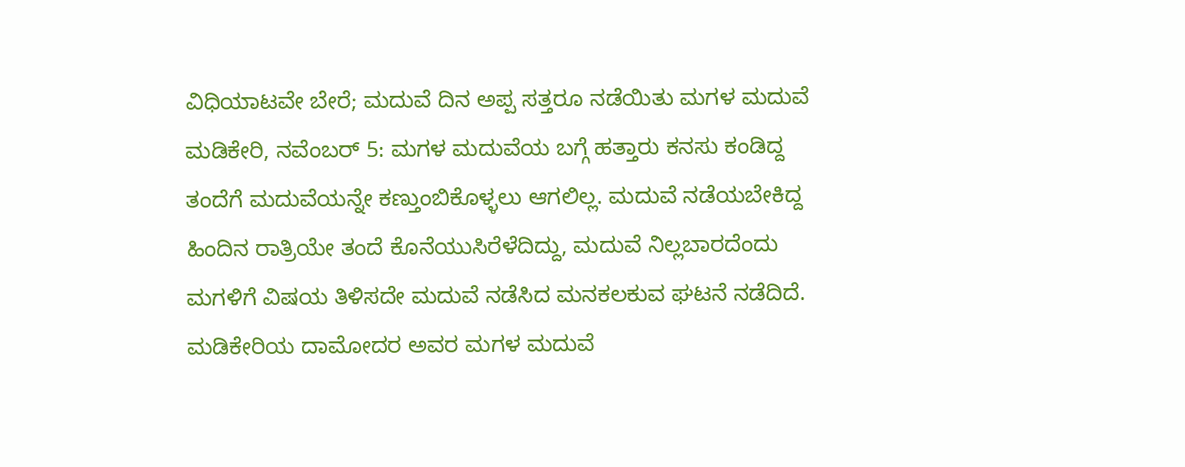ವಿಧಿಯಾಟವೇ ಬೇರೆ; ಮದುವೆ ದಿನ ಅಪ್ಪ ಸತ್ತರೂ ನಡೆಯಿತು ಮಗಳ ಮದುವೆ
ಮಡಿಕೇರಿ, ನವೆಂಬರ್ 5: ಮಗಳ ಮದುವೆಯ ಬಗ್ಗೆ ಹತ್ತಾರು ಕನಸು ಕಂಡಿದ್ದ ತಂದೆಗೆ ಮದುವೆಯನ್ನೇ ಕಣ್ತುಂಬಿಕೊಳ್ಳಲು ಆಗಲಿಲ್ಲ. ಮದುವೆ ನಡೆಯಬೇಕಿದ್ದ ಹಿಂದಿನ ರಾತ್ರಿಯೇ ತಂದೆ ಕೊನೆಯುಸಿರೆಳೆದಿದ್ದು, ಮದುವೆ ನಿಲ್ಲಬಾರದೆಂದು ಮಗಳಿಗೆ ವಿಷಯ ತಿಳಿಸದೇ ಮದುವೆ ನಡೆಸಿದ ಮನಕಲಕುವ ಘಟನೆ ನಡೆದಿದೆ.
ಮಡಿಕೇರಿಯ ದಾಮೋದರ ಅವರ ಮಗಳ ಮದುವೆ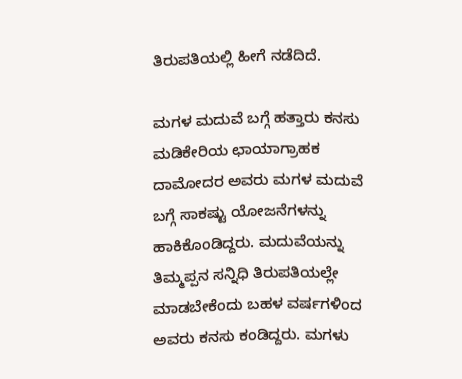ತಿರುಪತಿಯಲ್ಲಿ ಹೀಗೆ ನಡೆದಿದೆ.

ಮಗಳ ಮದುವೆ ಬಗ್ಗೆ ಹತ್ತಾರು ಕನಸು
ಮಡಿಕೇರಿಯ ಛಾಯಾಗ್ರಾಹಕ ದಾಮೋದರ ಅವರು ಮಗಳ ಮದುವೆ ಬಗ್ಗೆ ಸಾಕಷ್ಟು ಯೋಜನೆಗಳನ್ನು ಹಾಕಿಕೊಂಡಿದ್ದರು. ಮದುವೆಯನ್ನು ತಿಮ್ಮಪ್ಪನ ಸನ್ನಿಧಿ ತಿರುಪತಿಯಲ್ಲೇ ಮಾಡಬೇಕೆಂದು ಬಹಳ ವರ್ಷಗಳಿಂದ ಅವರು ಕನಸು ಕಂಡಿದ್ದರು. ಮಗಳು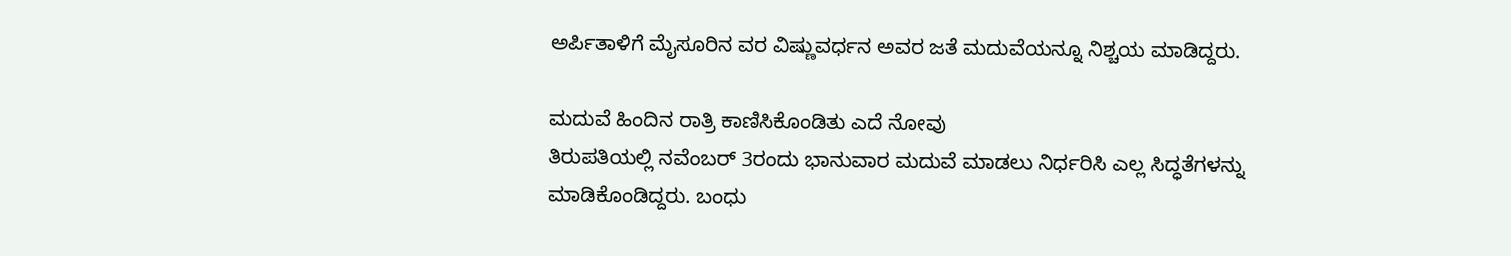ಅರ್ಪಿತಾಳಿಗೆ ಮೈಸೂರಿನ ವರ ವಿಷ್ಣುವರ್ಧನ ಅವರ ಜತೆ ಮದುವೆಯನ್ನೂ ನಿಶ್ಚಯ ಮಾಡಿದ್ದರು.

ಮದುವೆ ಹಿಂದಿನ ರಾತ್ರಿ ಕಾಣಿಸಿಕೊಂಡಿತು ಎದೆ ನೋವು
ತಿರುಪತಿಯಲ್ಲಿ ನವೆಂಬರ್ 3ರಂದು ಭಾನುವಾರ ಮದುವೆ ಮಾಡಲು ನಿರ್ಧರಿಸಿ ಎಲ್ಲ ಸಿದ್ಧತೆಗಳನ್ನು ಮಾಡಿಕೊಂಡಿದ್ದರು. ಬಂಧು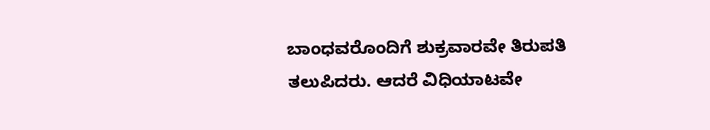ಬಾಂಧವರೊಂದಿಗೆ ಶುಕ್ರವಾರವೇ ತಿರುಪತಿ ತಲುಪಿದರು. ಆದರೆ ವಿಧಿಯಾಟವೇ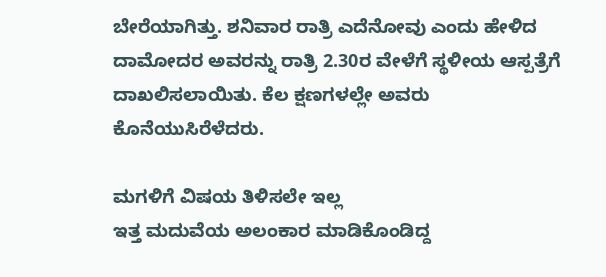ಬೇರೆಯಾಗಿತ್ತು. ಶನಿವಾರ ರಾತ್ರಿ ಎದೆನೋವು ಎಂದು ಹೇಳಿದ ದಾಮೋದರ ಅವರನ್ನು ರಾತ್ರಿ 2.30ರ ವೇಳೆಗೆ ಸ್ಥಳೀಯ ಆಸ್ಪತ್ರೆಗೆ ದಾಖಲಿಸಲಾಯಿತು. ಕೆಲ ಕ್ಷಣಗಳಲ್ಲೇ ಅವರು ಕೊನೆಯುಸಿರೆಳೆದರು.

ಮಗಳಿಗೆ ವಿಷಯ ತಿಳಿಸಲೇ ಇಲ್ಲ
ಇತ್ತ ಮದುವೆಯ ಅಲಂಕಾರ ಮಾಡಿಕೊಂಡಿದ್ದ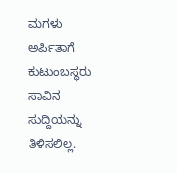ಮಗಳು ಅರ್ಪಿತಾಗೆ ಕುಟುಂಬಸ್ಥರು ಸಾವಿನ ಸುದ್ದಿಯನ್ನು ತಿಳಿಸಲಿಲ್ಲ.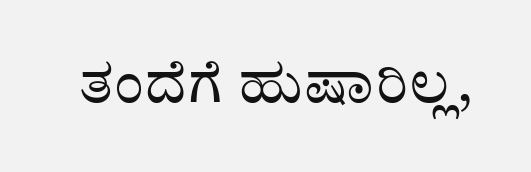ತಂದೆಗೆ ಹುಷಾರಿಲ್ಲ,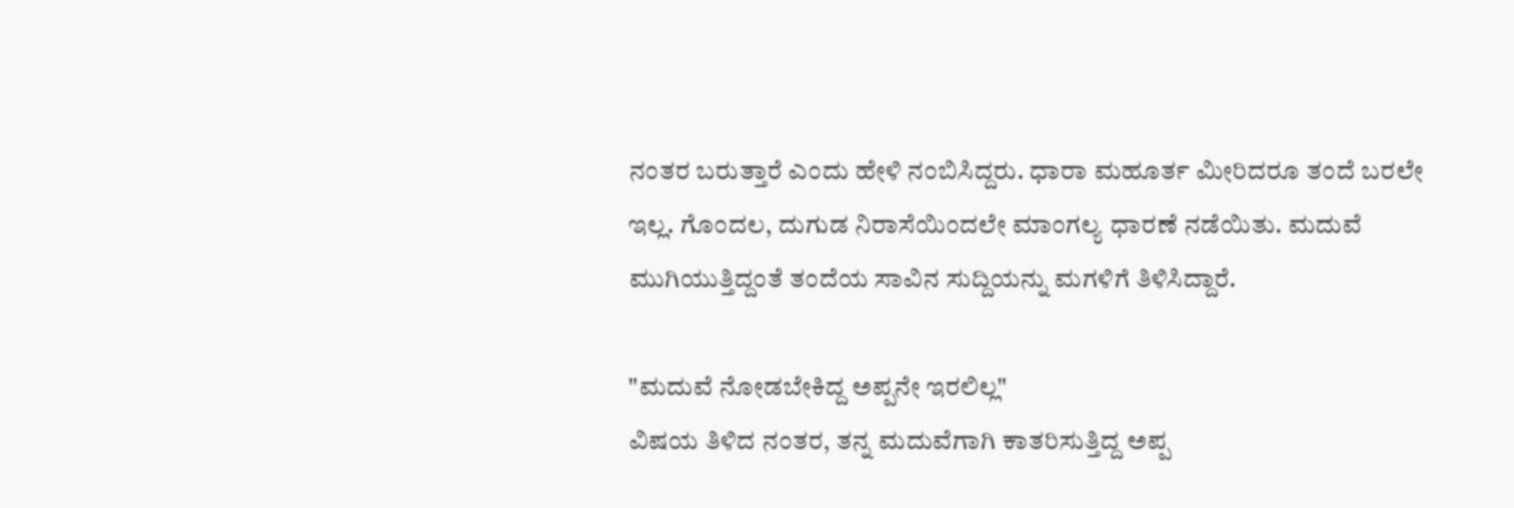ನಂತರ ಬರುತ್ತಾರೆ ಎಂದು ಹೇಳಿ ನಂಬಿಸಿದ್ದರು. ಧಾರಾ ಮಹೂರ್ತ ಮೀರಿದರೂ ತಂದೆ ಬರಲೇ ಇಲ್ಲ. ಗೊಂದಲ, ದುಗುಡ ನಿರಾಸೆಯಿಂದಲೇ ಮಾಂಗಲ್ಯ ಧಾರಣೆ ನಡೆಯಿತು. ಮದುವೆ ಮುಗಿಯುತ್ತಿದ್ದಂತೆ ತಂದೆಯ ಸಾವಿನ ಸುದ್ದಿಯನ್ನು ಮಗಳಿಗೆ ತಿಳಿಸಿದ್ದಾರೆ.

"ಮದುವೆ ನೋಡಬೇಕಿದ್ದ ಅಪ್ಪನೇ ಇರಲಿಲ್ಲ"
ವಿಷಯ ತಿಳಿದ ನಂತರ, ತನ್ನ ಮದುವೆಗಾಗಿ ಕಾತರಿಸುತ್ತಿದ್ದ ಅಪ್ಪ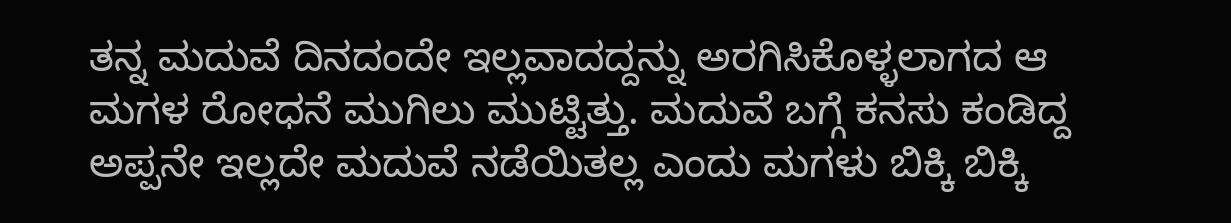ತನ್ನ ಮದುವೆ ದಿನದಂದೇ ಇಲ್ಲವಾದದ್ದನ್ನು ಅರಗಿಸಿಕೊಳ್ಳಲಾಗದ ಆ ಮಗಳ ರೋಧನೆ ಮುಗಿಲು ಮುಟ್ಟಿತ್ತು. ಮದುವೆ ಬಗ್ಗೆ ಕನಸು ಕಂಡಿದ್ದ ಅಪ್ಪನೇ ಇಲ್ಲದೇ ಮದುವೆ ನಡೆಯಿತಲ್ಲ ಎಂದು ಮಗಳು ಬಿಕ್ಕಿ ಬಿಕ್ಕಿ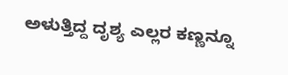ಅಳುತ್ತಿದ್ದ ದೃಶ್ಯ ಎಲ್ಲರ ಕಣ್ಣನ್ನೂ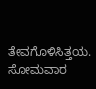ತೇವಗೊಳಿಸಿತ್ತಯ. ಸೋಮವಾರ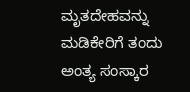ಮೃತದೇಹವನ್ನು ಮಡಿಕೇರಿಗೆ ತಂದು ಅಂತ್ಯ ಸಂಸ್ಕಾರ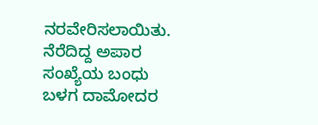ನರವೇರಿಸಲಾಯಿತು. ನೆರೆದಿದ್ದ ಅಪಾರ ಸಂಖ್ಯೆಯ ಬಂಧು ಬಳಗ ದಾಮೋದರ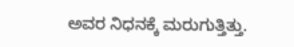ಅವರ ನಿಧನಕ್ಕೆ ಮರುಗುತ್ತಿತ್ತು.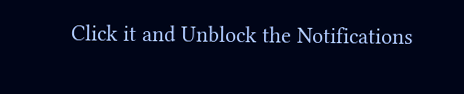Click it and Unblock the Notifications